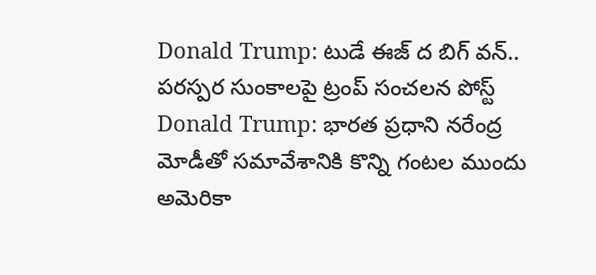Donald Trump: టుడే ఈజ్ ద బిగ్ వన్.. పరస్పర సుంకాలపై ట్రంప్ సంచలన పోస్ట్
Donald Trump: భారత ప్రధాని నరేంద్ర మోడీతో సమావేశానికి కొన్ని గంటల ముందు అమెరికా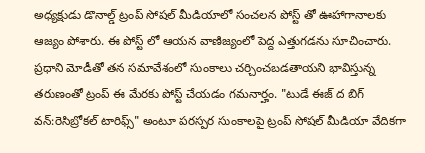అధ్యక్షుడు డొనాల్డ్ ట్రంప్ సోషల్ మీడియాలో సంచలన పోస్ట్ తో ఊహాగానాలకు ఆజ్యం పోశారు. ఈ పోస్ట్ లో ఆయన వాణిజ్యంలో పెద్ద ఎత్తుగడను సూచించారు. ప్రధాని మోడీతో తన సమావేశంలో సుంకాలు చర్చించబడతాయని భావిస్తున్న తరుణంతో ట్రంప్ ఈ మేరకు పోస్ట్ చేయడం గమనార్హం. "టుడే ఈజ్ ద బిగ్ వన్:రెసిబ్రోకల్ టారిఫ్స్" అంటూ పరస్పర సుంకాలపై ట్రంప్ సోషల్ మీడియా వేదికగా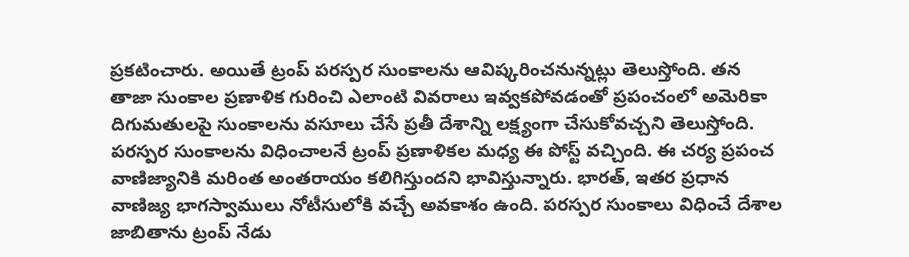ప్రకటించారు. అయితే ట్రంప్ పరస్పర సుంకాలను ఆవిష్కరించనున్నట్లు తెలుస్తోంది. తన తాజా సుంకాల ప్రణాళిక గురించి ఎలాంటి వివరాలు ఇవ్వకపోవడంతో ప్రపంచంలో అమెరికా దిగుమతులపై సుంకాలను వసూలు చేసే ప్రతీ దేశాన్ని లక్ష్యంగా చేసుకోవచ్చని తెలుస్తోంది.
పరస్పర సుంకాలను విధించాలనే ట్రంప్ ప్రణాళికల మధ్య ఈ పోస్ట్ వచ్చింది. ఈ చర్య ప్రపంచ వాణిజ్యానికి మరింత అంతరాయం కలిగిస్తుందని భావిస్తున్నారు. భారత్, ఇతర ప్రధాన వాణిజ్య భాగస్వాములు నోటీసులోకి వచ్చే అవకాశం ఉంది. పరస్పర సుంకాలు విధించే దేశాల జాబితాను ట్రంప్ నేడు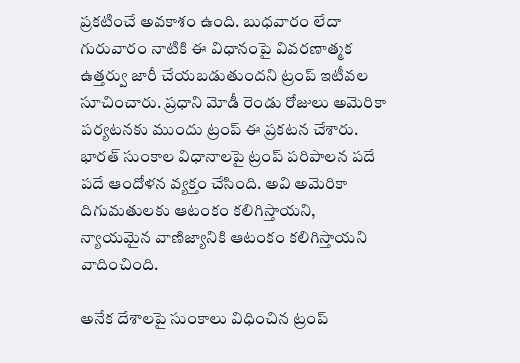ప్రకటించే అవకాశం ఉంది. బుధవారం లేదా గురువారం నాటికి ఈ విధానంపై వివరణాత్మక ఉత్తర్వు జారీ చేయబడుతుందని ట్రంప్ ఇటీవల సూచించారు. ప్రధాని మోడీ రెండు రోజులు అమెరికా పర్యటనకు ముందు ట్రంప్ ఈ ప్రకటన చేశారు. భారత్ సుంకాల విధానాలపై ట్రంప్ పరిపాలన పదే పదే ఆందోళన వ్యక్తం చేసింది. అవి అమెరికా దిగుమతులకు ఆటంకం కలిగిస్తాయని, న్యాయమైన వాణిజ్యానికి ఆటంకం కలిగిస్తాయని వాదించింది.

అనేక దేశాలపై సుంకాలు విధించిన ట్రంప్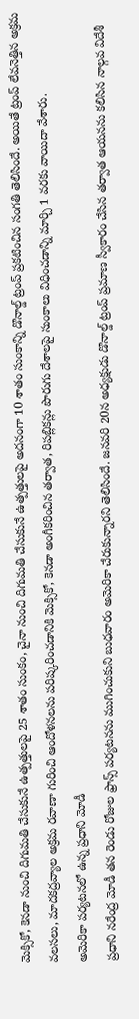మెక్సికో, కెనడా నుంచి దిగుమతి చేసుకునే ఉత్పత్తులపై 25 శాతం సుంకం, చైనా నుంచి దిగుమతి చేసుకునే ఉత్పత్తులపై అదనంగా 10 శాతం సుంకాన్ని డొనాల్డ్ ట్రంప్ ప్రకటించిన సంగతి తెలిసిందే. అయితే ట్రంప్ లేవనెత్తిన అక్రమ వలసలు, మాదకద్రవ్యాల అక్రమ రవాణా గురించి ఆందోళనలను పరిష్కరించడానికి మెక్సికో, కెనడా అంగీకరించిన తర్వాత, రిపబ్లికన్లు పొరుగు దేశాలపై సుంకాలు విధించడాన్ని మార్చి 1 వరకు వాయిదా వేశారు.
అమెరికా పర్యటనలో ఉన్న ప్రధాని మోడీ
ప్రధాని నరేంద్ర మోడీ తన రెండు రోజుల ఫ్రాన్స్ పర్యటనను ముగించుకుని బుధవారం అమెరికా చేరుకున్నారని తెలిసిందే. జనవరి 20న అధ్యక్షుడు డొనాల్డ్ ట్రంప్ ప్రమాణ స్వీకారం చేసిన తర్వాత ఆయనను కలిసిన నాల్గవ విదేశీ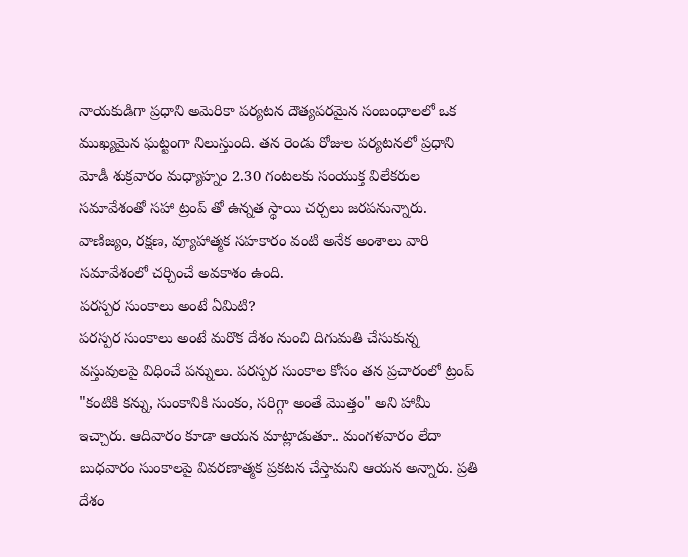నాయకుడిగా ప్రధాని అమెరికా పర్యటన దౌత్యపరమైన సంబంధాలలో ఒక ముఖ్యమైన ఘట్టంగా నిలుస్తుంది. తన రెండు రోజుల పర్యటనలో ప్రధాని మోడీ శుక్రవారం మధ్యాహ్నం 2.30 గంటలకు సంయుక్త విలేకరుల సమావేశంతో సహా ట్రంప్ తో ఉన్నత స్థాయి చర్చలు జరపనున్నారు. వాణిజ్యం, రక్షణ, వ్యూహాత్మక సహకారం వంటి అనేక అంశాలు వారి సమావేశంలో చర్చించే అవకాశం ఉంది.
పరస్పర సుంకాలు అంటే ఏమిటి?
పరస్పర సుంకాలు అంటే మరొక దేశం నుంచి దిగుమతి చేసుకున్న వస్తువులపై విధించే పన్నులు. పరస్పర సుంకాల కోసం తన ప్రచారంలో ట్రంప్ "కంటికి కన్ను, సుంకానికి సుంకం, సరిగ్గా అంతే మొత్తం" అని హామీ ఇచ్చారు. ఆదివారం కూడా ఆయన మాట్లాడుతూ.. మంగళవారం లేదా బుధవారం సుంకాలపై వివరణాత్మక ప్రకటన చేస్తామని ఆయన అన్నారు. ప్రతి దేశం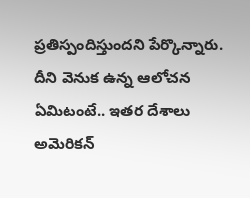ప్రతిస్పందిస్తుందని పేర్కొన్నారు. దీని వెనుక ఉన్న ఆలోచన ఏమిటంటే.. ఇతర దేశాలు అమెరికన్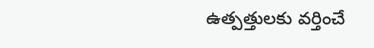ఉత్పత్తులకు వర్తించే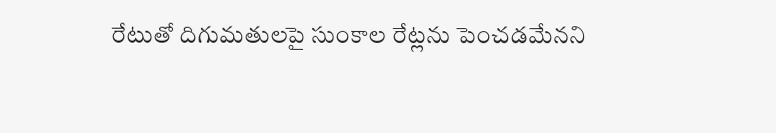రేటుతో దిగుమతులపై సుంకాల రేట్లను పెంచడమేనని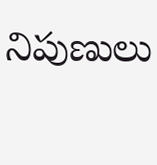నిపుణులు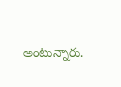అంటున్నారు.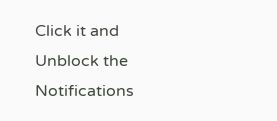Click it and Unblock the Notifications